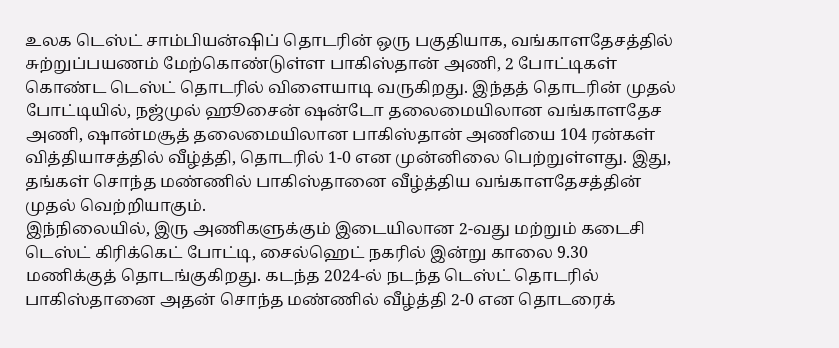உலக டெஸ்ட் சாம்பியன்ஷிப் தொடரின் ஒரு பகுதியாக, வங்காளதேசத்தில் சுற்றுப்பயணம் மேற்கொண்டுள்ள பாகிஸ்தான் அணி, 2 போட்டிகள் கொண்ட டெஸ்ட் தொடரில் விளையாடி வருகிறது. இந்தத் தொடரின் முதல் போட்டியில், நஜ்முல் ஹூசைன் ஷன்டோ தலைமையிலான வங்காளதேச அணி, ஷான்மசூத் தலைமையிலான பாகிஸ்தான் அணியை 104 ரன்கள் வித்தியாசத்தில் வீழ்த்தி, தொடரில் 1-0 என முன்னிலை பெற்றுள்ளது. இது, தங்கள் சொந்த மண்ணில் பாகிஸ்தானை வீழ்த்திய வங்காளதேசத்தின் முதல் வெற்றியாகும்.
இந்நிலையில், இரு அணிகளுக்கும் இடையிலான 2-வது மற்றும் கடைசி டெஸ்ட் கிரிக்கெட் போட்டி, சைல்ஹெட் நகரில் இன்று காலை 9.30 மணிக்குத் தொடங்குகிறது. கடந்த 2024-ல் நடந்த டெஸ்ட் தொடரில் பாகிஸ்தானை அதன் சொந்த மண்ணில் வீழ்த்தி 2-0 என தொடரைக்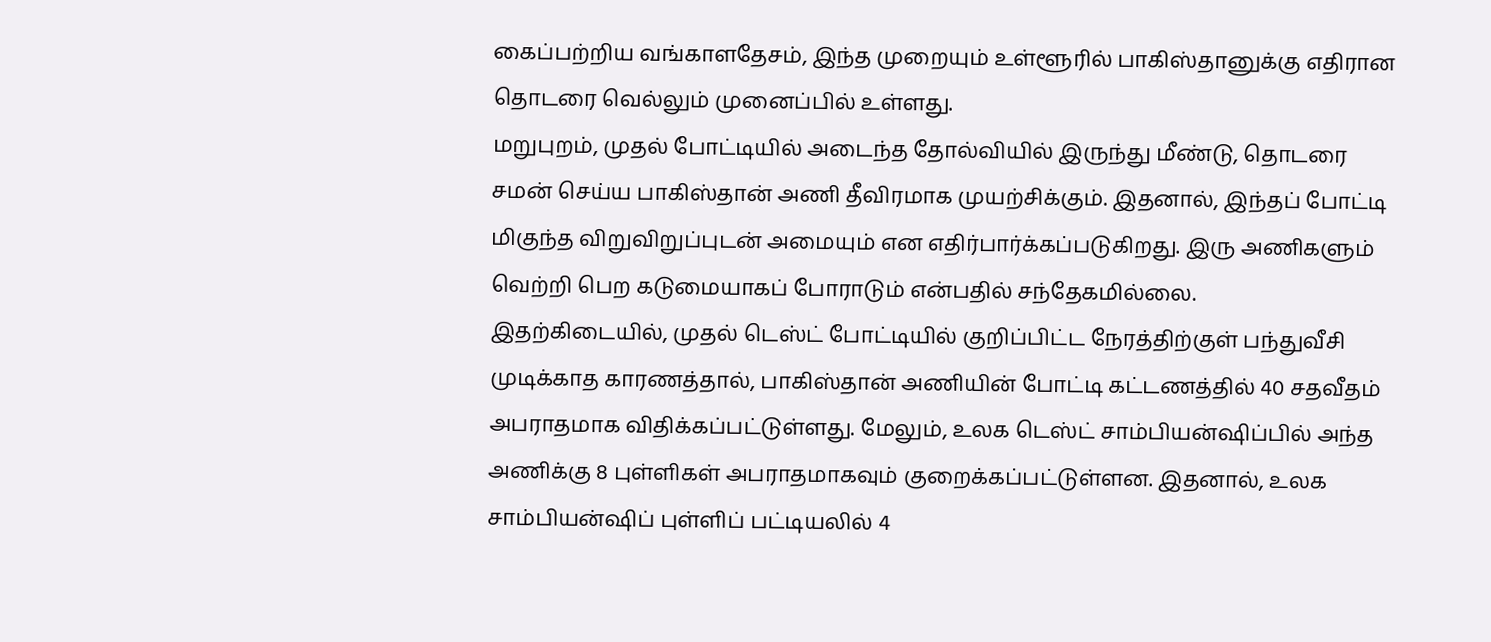கைப்பற்றிய வங்காளதேசம், இந்த முறையும் உள்ளூரில் பாகிஸ்தானுக்கு எதிரான தொடரை வெல்லும் முனைப்பில் உள்ளது.
மறுபுறம், முதல் போட்டியில் அடைந்த தோல்வியில் இருந்து மீண்டு, தொடரை சமன் செய்ய பாகிஸ்தான் அணி தீவிரமாக முயற்சிக்கும். இதனால், இந்தப் போட்டி மிகுந்த விறுவிறுப்புடன் அமையும் என எதிர்பார்க்கப்படுகிறது. இரு அணிகளும் வெற்றி பெற கடுமையாகப் போராடும் என்பதில் சந்தேகமில்லை.
இதற்கிடையில், முதல் டெஸ்ட் போட்டியில் குறிப்பிட்ட நேரத்திற்குள் பந்துவீசி முடிக்காத காரணத்தால், பாகிஸ்தான் அணியின் போட்டி கட்டணத்தில் 40 சதவீதம் அபராதமாக விதிக்கப்பட்டுள்ளது. மேலும், உலக டெஸ்ட் சாம்பியன்ஷிப்பில் அந்த அணிக்கு 8 புள்ளிகள் அபராதமாகவும் குறைக்கப்பட்டுள்ளன. இதனால், உலக சாம்பியன்ஷிப் புள்ளிப் பட்டியலில் 4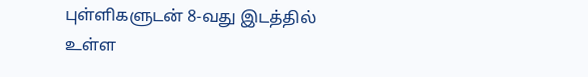புள்ளிகளுடன் 8-வது இடத்தில் உள்ள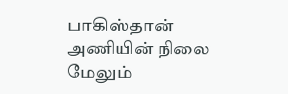பாகிஸ்தான் அணியின் நிலை மேலும்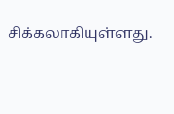சிக்கலாகியுள்ளது.